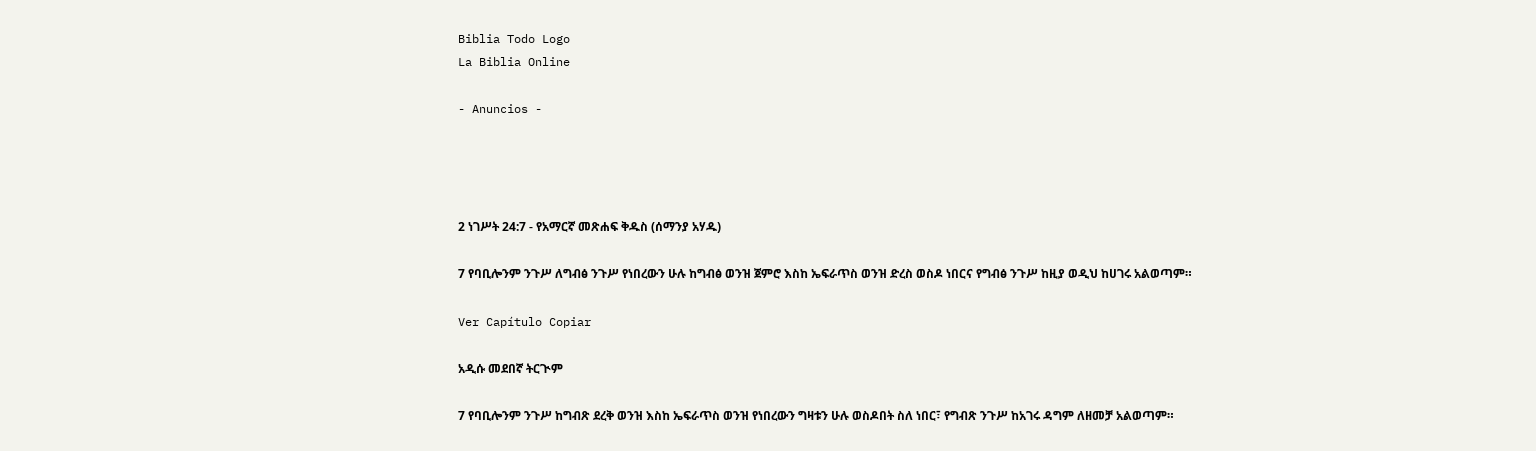Biblia Todo Logo
La Biblia Online

- Anuncios -




2 ነገሥት 24:7 - የአማርኛ መጽሐፍ ቅዱስ (ሰማንያ አሃዱ)

7 የባቢሎንም ንጉሥ ለግብፅ ንጉሥ የነበረውን ሁሉ ከግብፅ ወንዝ ጀምሮ እስከ ኤፍራጥስ ወንዝ ድረስ ወስዶ ነበርና የግብፅ ንጉሥ ከዚያ ወዲህ ከሀገሩ አልወጣም።

Ver Capítulo Copiar

አዲሱ መደበኛ ትርጒም

7 የባቢሎንም ንጉሥ ከግብጽ ደረቅ ወንዝ እስከ ኤፍራጥስ ወንዝ የነበረውን ግዛቱን ሁሉ ወስዶበት ስለ ነበር፣ የግብጽ ንጉሥ ከአገሩ ዳግም ለዘመቻ አልወጣም።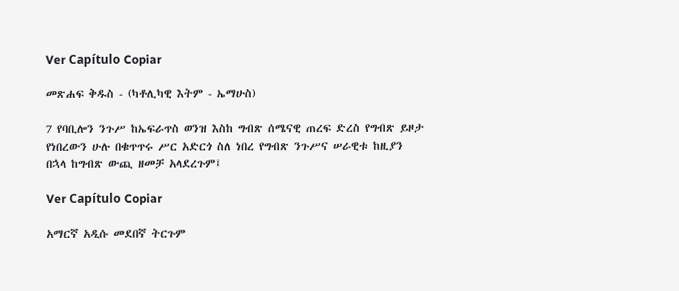Ver Capítulo Copiar

መጽሐፍ ቅዱስ - (ካቶሊካዊ እትም - ኤማሁስ)

7 የባቢሎን ንጉሥ ከኤፍራጥስ ወንዝ እስከ ግብጽ ሰሜናዊ ጠረፍ ድረስ የግብጽ ይዞታ የነበረውን ሁሉ በቁጥጥሩ ሥር አድርጎ ስለ ነበረ የግብጽ ንጉሥና ሠራዊቱ ከዚያን በኋላ ከግብጽ ውጪ ዘመቻ አላደረጉም፤

Ver Capítulo Copiar

አማርኛ አዲሱ መደበኛ ትርጉም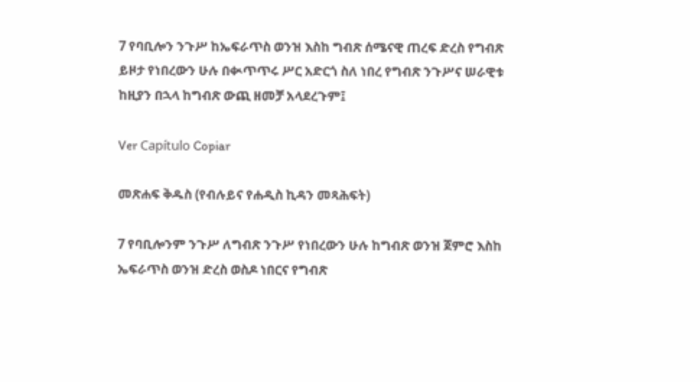7 የባቢሎን ንጉሥ ከኤፍራጥስ ወንዝ እስከ ግብጽ ሰሜናዊ ጠረፍ ድረስ የግብጽ ይዞታ የነበረውን ሁሉ በቊጥጥሩ ሥር አድርጎ ስለ ነበረ የግብጽ ንጉሥና ሠራዊቱ ከዚያን በኋላ ከግብጽ ውጪ ዘመቻ አላደረጉም፤

Ver Capítulo Copiar

መጽሐፍ ቅዱስ (የብሉይና የሐዲስ ኪዳን መጻሕፍት)

7 የባቢሎንም ንጉሥ ለግብጽ ንጉሥ የነበረውን ሁሉ ከግብጽ ወንዝ ጀምሮ እስከ ኤፍራጥስ ወንዝ ድረስ ወስዶ ነበርና የግብጽ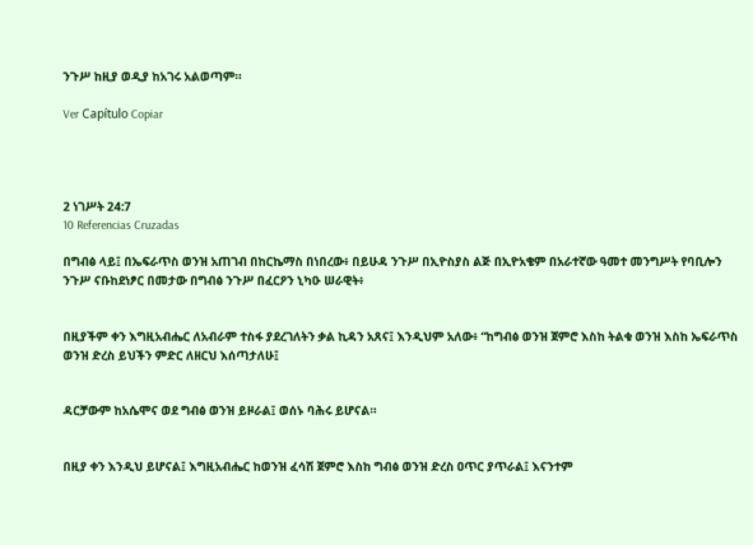ንጉሥ ከዚያ ወዲያ ከአገሩ አልወጣም።

Ver Capítulo Copiar




2 ነገሥት 24:7
10 Referencias Cruzadas

በግብፅ ላይ፤ በኤፍራጥስ ወንዝ አጠገብ በከርኬማስ በነበረው፥ በይሁዳ ንጉሥ በኢዮስያስ ልጅ በኢዮአቄም በአራተኛው ዓመተ መንግሥት የባቢሎን ንጉሥ ናቡከደነፆር በመታው በግብፅ ንጉሥ በፈርዖን ኒካዑ ሠራዊት፥


በዚያችም ቀን እግዚአብሔር ለአብራም ተስፋ ያደረገለትን ቃል ኪዳን አጸና፤ እንዲህም አለው፥ “ከግብፅ ወንዝ ጀምሮ እስከ ትልቁ ወንዝ እስከ ኤፍራጥስ ወንዝ ድረስ ይህችን ምድር ለዘርህ እሰጣታለሁ፤


ዳርቻውም ከአሴሞና ወደ ግብፅ ወንዝ ይዞራል፤ ወሰኑ ባሕሩ ይሆናል።


በዚያ ቀን እንዲህ ይሆናል፤ እግዚአብሔር ከወንዝ ፈሳሽ ጀምሮ እስከ ግብፅ ወንዝ ድረስ ዐጥር ያጥራል፤ እናንተም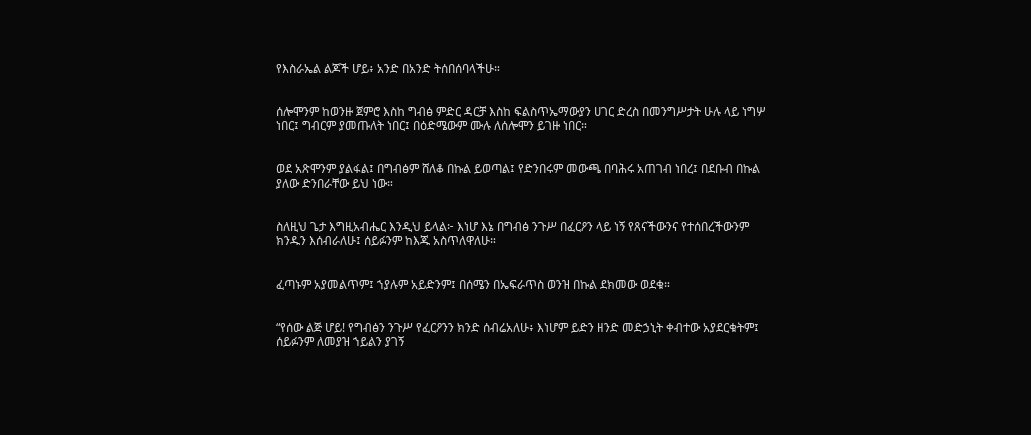የእስራኤል ልጆች ሆይ፥ አንድ በአንድ ትሰበሰባላችሁ።


ሰሎሞንም ከወንዙ ጀምሮ እስከ ግብፅ ምድር ዳርቻ እስከ ፍልስጥኤማውያን ሀገር ድረስ በመንግሥታት ሁሉ ላይ ነግሦ ነበር፤ ግብርም ያመጡለት ነበር፤ በዕድሜውም ሙሉ ለሰሎሞን ይገዙ ነበር።


ወደ አጽሞንም ያልፋል፤ በግብፅም ሸለቆ በኩል ይወጣል፤ የድንበሩም መውጫ በባሕሩ አጠገብ ነበረ፤ በደቡብ በኩል ያለው ድንበራቸው ይህ ነው።


ስለዚህ ጌታ እግዚአብሔር እንዲህ ይላል፦ እነሆ እኔ በግብፅ ንጉሥ በፈርዖን ላይ ነኝ የጸናችውንና የተሰበረችውንም ክንዱን እሰብራለሁ፤ ሰይፉንም ከእጁ አስጥለዋለሁ።


ፈጣኑም አያመልጥም፤ ኀያሉም አይድንም፤ በሰሜን በኤፍራጥስ ወንዝ በኩል ደክመው ወደቁ።


“የሰው ልጅ ሆይ! የግብፅን ንጉሥ የፈርዖንን ክንድ ሰብሬአለሁ፥ እነሆም ይድን ዘንድ መድኃኒት ቀብተው አያደርቁትም፤ ሰይፉንም ለመያዝ ኀይልን ያገኝ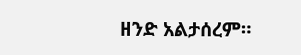ዘንድ አልታሰረም።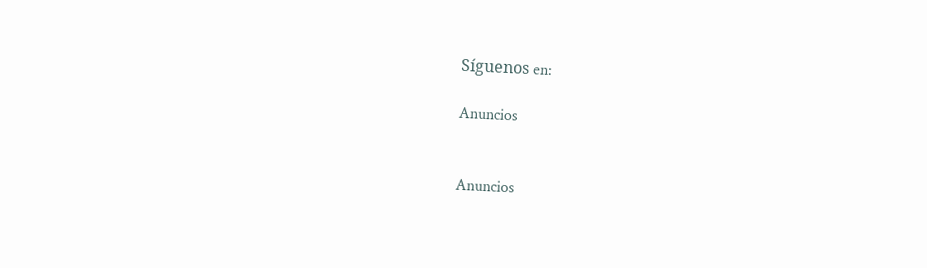Síguenos en:

Anuncios


Anuncios